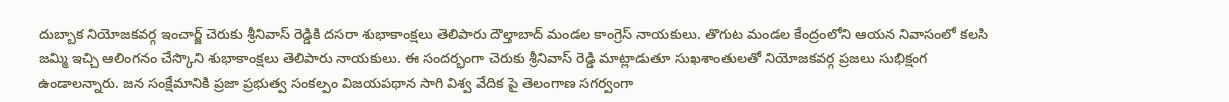దుబ్బాక నియోజకవర్గ ఇంచార్జ్ చెరుకు శ్రీనివాస్ రెడ్డికి దసరా శుభాకాంక్షలు తెలిపారు దౌల్తాబాద్ మండల కాంగ్రెస్ నాయకులు. తొగుట మండల కేంద్రంలోని ఆయన నివాసంలో కలసి జమ్మి ఇచ్చి ఆలింగనం చేస్కొని శుభాకాంక్షలు తెలిపారు నాయకులు. ఈ సందర్భంగా చెరుకు శ్రీనివాస్ రెడ్డి మాట్లాడుతూ సుఖశాంతులతో నియోజకవర్గ ప్రజలు సుభిక్షంగ ఉండాలన్నారు. జన సంక్షేమానికి ప్రజా ప్రభుత్వ సంకల్పం విజయపథాన సాగి విశ్వ వేదిక పై తెలంగాణ సగర్వంగా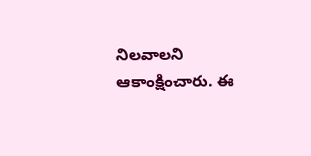నిలవాలని ఆకాంక్షించారు. ఈ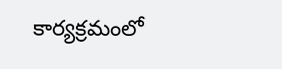కార్యక్రమంలో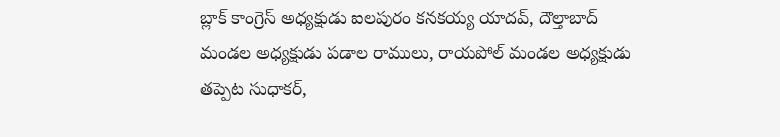బ్లాక్ కాంగ్రెస్ అధ్యక్షుడు ఐలపురం కనకయ్య యాదవ్, దౌల్తాబాద్ మండల అధ్యక్షుడు పడాల రాములు, రాయపోల్ మండల అధ్యక్షుడు తప్పెట సుధాకర్,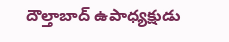దౌల్తాబాద్ ఉపాధ్యక్షుడు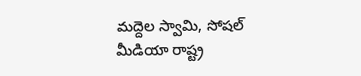మద్దెల స్వామి, సోషల్ మీడియా రాష్ట్ర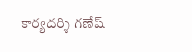కార్యదర్శి గణేష్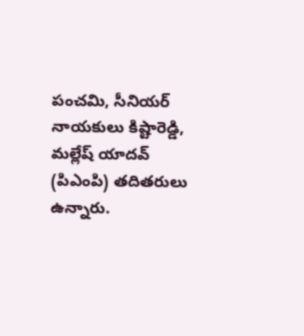పంచమి, సీనియర్ నాయకులు కిష్టారెడ్డి, మల్లేష్ యాదవ్ (పిఎంపి) తదితరులు ఉన్నారు.